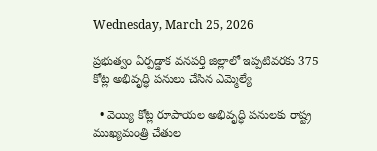Wednesday, March 25, 2026

ప్రభుత్వం ఏర్పడ్డాక వనపర్తి జిల్లాలో ఇప్పటివరకు 375 కోట్ల అభివృద్ధి పనులు చేసిన ఎమ్మెల్యే

  • వెయ్యి కోట్ల రూపాయల అభివృద్ధి పనులకు రాష్ట్ర ముఖ్యమంత్రి చేతుల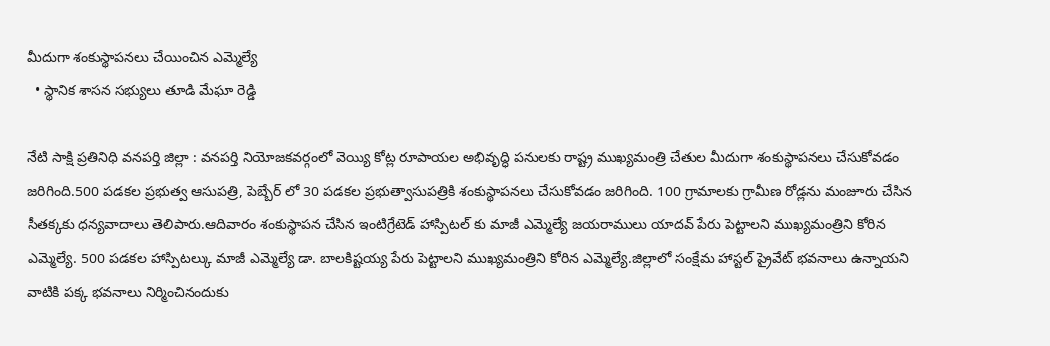మీదుగా శంకుస్థాపనలు చేయించిన ఎమ్మెల్యే
  • స్థానిక శాసన సభ్యులు తూడి మేఘా రెడ్డి

నేటి సాక్షి ప్రతినిధి వనపర్తి జిల్లా : వనపర్తి నియోజకవర్గంలో వెయ్యి కోట్ల రూపాయల అభివృద్ధి పనులకు రాష్ట్ర ముఖ్యమంత్రి చేతుల మీదుగా శంకుస్థాపనలు చేసుకోవడం జరిగింది.500 పడకల ప్రభుత్వ ఆసుపత్రి, పెబ్బేర్ లో 30 పడకల ప్రభుత్వాసుపత్రికి శంకుస్థాపనలు చేసుకోవడం జరిగింది. 100 గ్రామాలకు గ్రామీణ రోడ్లను మంజూరు చేసిన సీతక్కకు ధన్యవాదాలు తెలిపారు.ఆదివారం శంకుస్థాపన చేసిన ఇంటిగ్రేటెడ్ హాస్పిటల్ కు మాజీ ఎమ్మెల్యే జయరాములు యాదవ్ పేరు పెట్టాలని ముఖ్యమంత్రిని కోరిన ఎమ్మెల్యే. 500 పడకల హాస్పిటల్కు మాజీ ఎమ్మెల్యే డా. బాలకిష్టయ్య పేరు పెట్టాలని ముఖ్యమంత్రిని కోరిన ఎమ్మెల్యే.జిల్లాలో సంక్షేమ హాస్టల్ ప్రైవేట్ భవనాలు ఉన్నాయని వాటికి పక్క భవనాలు నిర్మించినందుకు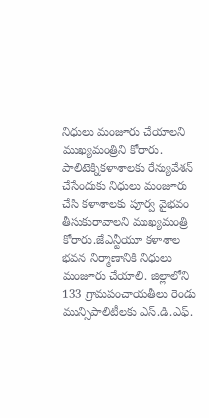నిధులు మంజూరు చేయాలని ముఖ్యమంత్రిని కోరారు. పాలిటెక్నికళాశాలకు రేన్యువేశన్ చేసేందుకు నిధులు మంజూరు చేసి కళాశాలకు పూర్వ వైభవం తీసుకురావాలని ముఖ్యమంత్రి కోరారు.జేఎన్టీయూ కళాశాల భవన నిర్మాణానికి నిధులు మంజూరు చేయాలి. జిల్లాలోని 133 గ్రామపంచాయతీలు రెండు మున్సిపాలిటీలకు ఎస్.డి.ఎఫ్.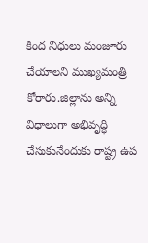కింద నిధులు మంజూరు చేయాలని ముఖ్యమంత్రి కోరారు.జిల్లాను అన్ని విధాలుగా అభివృద్ధి చేసుకునేందుకు రాష్ట్ర ఉప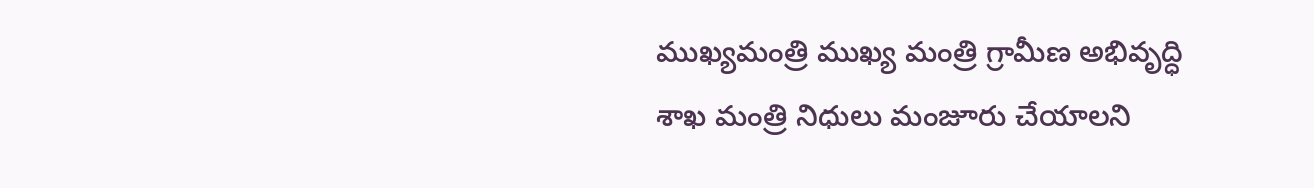ముఖ్యమంత్రి ముఖ్య మంత్రి గ్రామీణ అభివృద్ధి శాఖ మంత్రి నిధులు మంజూరు చేయాలని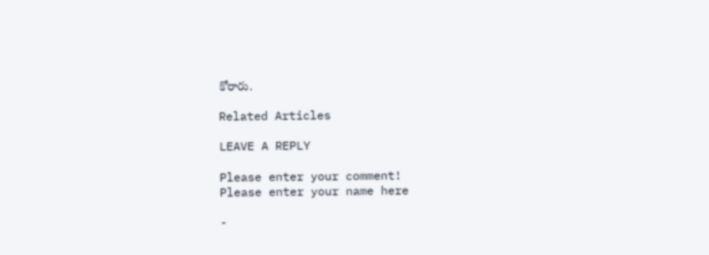కోరారు.

Related Articles

LEAVE A REPLY

Please enter your comment!
Please enter your name here

-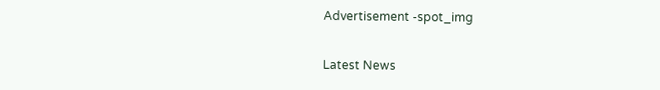Advertisement -spot_img

Latest News